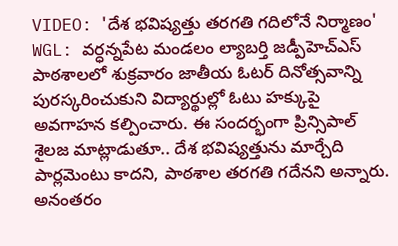VIDEO: 'దేశ భవిష్యత్తు తరగతి గదిలోనే నిర్మాణం'
WGL: వర్ధన్నపేట మండలం ల్యాబర్తి జడ్పీహెచ్ఎస్ పాఠశాలలో శుక్రవారం జాతీయ ఓటర్ దినోత్సవాన్ని పురస్కరించుకుని విద్యార్థుల్లో ఓటు హక్కుపై అవగాహన కల్పించారు. ఈ సందర్భంగా ప్రిన్సిపాల్ శైలజ మాట్లాడుతూ.. దేశ భవిష్యత్తును మార్చేది పార్లమెంటు కాదని, పాఠశాల తరగతి గదేనని అన్నారు. అనంతరం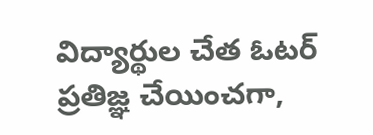విద్యార్థుల చేత ఓటర్ ప్రతిజ్ఞ చేయించగా,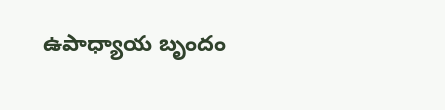ఉపాధ్యాయ బృందం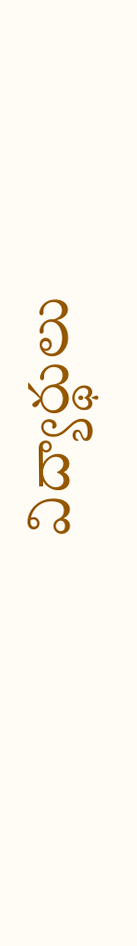విద్యార్థులు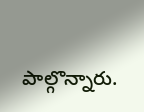పాల్గొన్నారు.